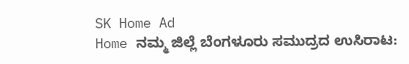SK Home Ad
Home ನಮ್ಮ ಜಿಲ್ಲೆ ಬೆಂಗಳೂರು ಸಮುದ್ರದ ಉಸಿರಾಟ: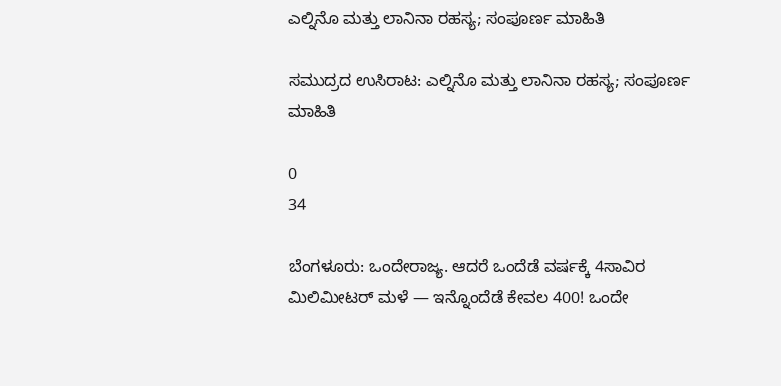ಎಲ್ನಿನೊ ಮತ್ತು ಲಾನಿನಾ ರಹಸ್ಯ; ಸಂಪೂರ್ಣ ಮಾಹಿತಿ

ಸಮುದ್ರದ ಉಸಿರಾಟ: ಎಲ್ನಿನೊ ಮತ್ತು ಲಾನಿನಾ ರಹಸ್ಯ; ಸಂಪೂರ್ಣ ಮಾಹಿತಿ

0
34

ಬೆಂಗಳೂರು: ಒಂದೇರಾಜ್ಯ. ಆದರೆ ಒಂದೆಡೆ ವರ್ಷಕ್ಕೆ 4ಸಾವಿರ ಮಿಲಿಮೀಟರ್‌ ಮಳೆ — ಇನ್ನೊಂದೆಡೆ ಕೇವಲ 400! ಒಂದೇ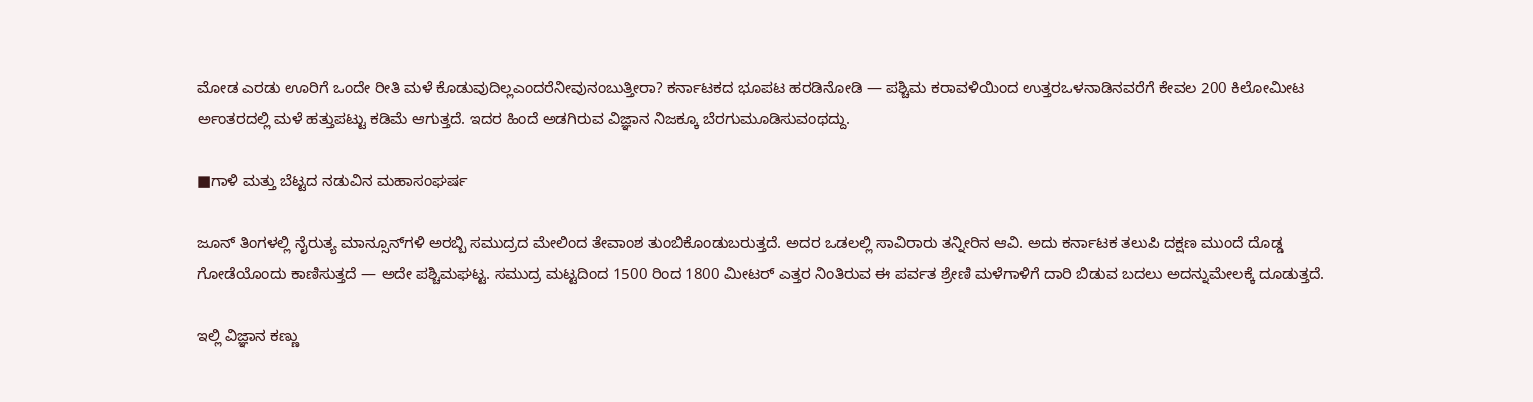ಮೋಡ ಎರಡು ಊರಿಗೆ ಒಂದೇ ರೀತಿ ಮಳೆ ಕೊಡುವುದಿಲ್ಲಎಂದರೆನೀವುನಂಬುತ್ತೀರಾ? ಕರ್ನಾಟಕದ ಭೂಪಟ ಹರಡಿನೋಡಿ — ಪಶ್ಚಿಮ ಕರಾವಳಿಯಿಂದ ಉತ್ತರಒಳನಾಡಿನವರೆಗೆ ಕೇವಲ 200 ಕಿಲೋಮೀಟ ರ್ಅಂತರದಲ್ಲಿ ಮಳೆ ಹತ್ತುಪಟ್ಟು ಕಡಿಮೆ ಆಗುತ್ತದೆ. ಇದರ ಹಿಂದೆ ಅಡಗಿರುವ ವಿಜ್ಞಾನ ನಿಜಕ್ಕೂ ಬೆರಗುಮೂಡಿಸುವಂಥದ್ದು.

■ಗಾಳಿ ಮತ್ತು ಬೆಟ್ಟದ ನಡುವಿನ ಮಹಾಸಂಘರ್ಷ

ಜೂನ್‌ ತಿಂಗಳಲ್ಲಿ ನೈರುತ್ಯ ಮಾನ್ಸೂನ್‌ಗಳಿ ಅರಬ್ಬಿ ಸಮುದ್ರದ ಮೇಲಿಂದ ತೇವಾಂಶ ತುಂಬಿಕೊಂಡುಬರುತ್ತದೆ. ಅದರ ಒಡಲಲ್ಲಿ ಸಾವಿರಾರು ತನ್ನೀರಿನ ಆವಿ. ಅದು ಕರ್ನಾಟಕ ತಲುಪಿ ದಕ್ಷಣ ಮುಂದೆ ದೊಡ್ಡ ಗೋಡೆಯೊಂದು ಕಾಣಿಸುತ್ತದೆ — ಅದೇ ಪಶ್ಚಿಮಘಟ್ಟ. ಸಮುದ್ರ ಮಟ್ಟದಿಂದ 1500 ರಿಂದ 1800 ಮೀಟರ್ ಎತ್ತರ ನಿಂತಿರುವ ಈ ಪರ್ವತ ಶ್ರೇಣಿ ಮಳೆಗಾಳಿಗೆ ದಾರಿ ಬಿಡುವ ಬದಲು ಅದನ್ನುಮೇಲಕ್ಕೆ ದೂಡುತ್ತದೆ.

ಇಲ್ಲಿ ವಿಜ್ಞಾನ ಕಣ್ಣು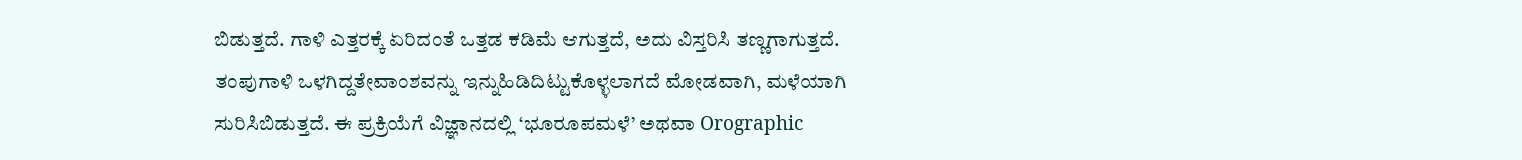ಬಿಡುತ್ತದೆ. ಗಾಳಿ ಎತ್ತರಕ್ಕೆ ಏರಿದಂತೆ ಒತ್ತಡ ಕಡಿಮೆ ಆಗುತ್ತದೆ, ಅದು ವಿಸ್ತರಿಸಿ ತಣ್ಣಗಾಗುತ್ತದೆ. ತಂಪುಗಾಳಿ ಒಳಗಿದ್ದತೇವಾಂಶವನ್ನು ಇನ್ನುಹಿಡಿದಿಟ್ಟುಕೊಳ್ಳಲಾಗದೆ ಮೋಡವಾಗಿ, ಮಳೆಯಾಗಿ ಸುರಿಸಿಬಿಡುತ್ತದೆ. ಈ ಪ್ರಕ್ರಿಯೆಗೆ ವಿಜ್ಞಾನದಲ್ಲಿ ‘ಭೂರೂಪಮಳೆ’ ಅಥವಾ Orographic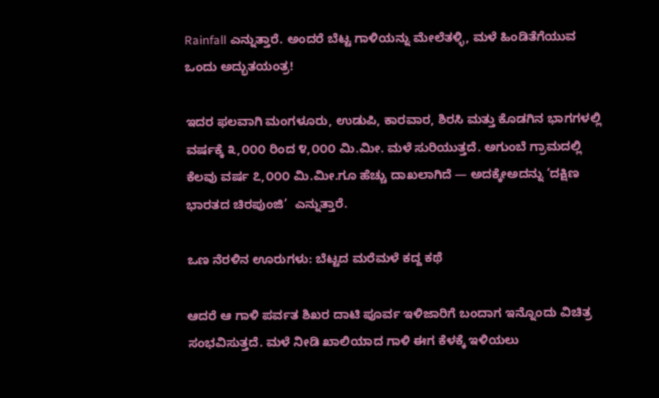Rainfall ಎನ್ನುತ್ತಾರೆ. ಅಂದರೆ ಬೆಟ್ಟ ಗಾಳಿಯನ್ನು ಮೇಲೆತಳ್ಳಿ, ಮಳೆ ಹಿಂಡಿತೆಗೆಯುವ ಒಂದು ಅದ್ಭುತಯಂತ್ರ!

ಇದರ ಫಲವಾಗಿ ಮಂಗಳೂರು, ಉಡುಪಿ, ಕಾರವಾರ, ಶಿರಸಿ ಮತ್ತು ಕೊಡಗಿನ ಭಾಗಗಳಲ್ಲಿ ವರ್ಷಕ್ಕೆ ೩,೦೦೦ ರಿಂದ ೪,೦೦೦ ಮಿ.ಮೀ. ಮಳೆ ಸುರಿಯುತ್ತದೆ. ಅಗುಂಬೆ ಗ್ರಾಮದಲ್ಲಿ ಕೆಲವು ವರ್ಷ ೭,೦೦೦ ಮಿ.ಮೀ.ಗೂ ಹೆಚ್ಚು ದಾಖಲಾಗಿದೆ — ಅದಕ್ಕೇಅದನ್ನು ‘ದಕ್ಷಿಣ ಭಾರತದ ಚಿರಪುಂಜಿ’  ಎನ್ನುತ್ತಾರೆ.

ಒಣ ನೆರಳಿನ ಊರುಗಳು: ಬೆಟ್ಟದ ಮರೆಮಳೆ ಕದ್ದ ಕಥೆ

ಆದರೆ ಆ ಗಾಳಿ ಪರ್ವತ ಶಿಖರ ದಾಟಿ ಪೂರ್ವ ಇಳಿಜಾರಿಗೆ ಬಂದಾಗ ಇನ್ನೊಂದು ವಿಚಿತ್ರ ಸಂಭವಿಸುತ್ತದೆ. ಮಳೆ ನೀಡಿ ಖಾಲಿಯಾದ ಗಾಳಿ ಈಗ ಕೆಳಕ್ಕೆ ಇಳಿಯಲು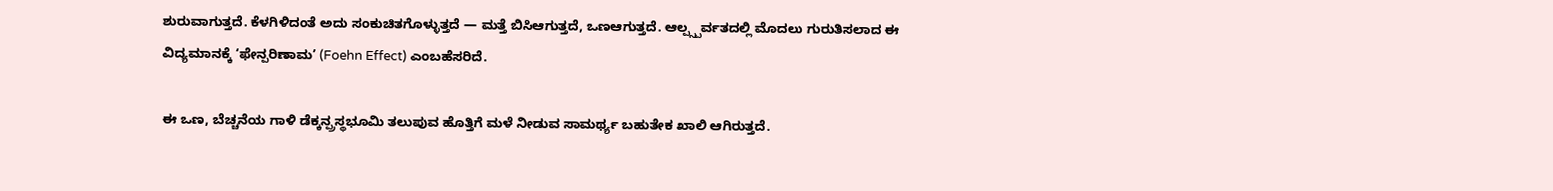ಶುರುವಾಗುತ್ತದೆ. ಕೆಳಗಿಳಿದಂತೆ ಅದು ಸಂಕುಚಿತಗೊಳ್ಳುತ್ತದೆ — ಮತ್ತೆ ಬಿಸಿಆಗುತ್ತದೆ, ಒಣಆಗುತ್ತದೆ. ಆಲ್ಪ್ಸ್ಪರ್ವತದಲ್ಲಿ ಮೊದಲು ಗುರುತಿಸಲಾದ ಈ ವಿದ್ಯಮಾನಕ್ಕೆ ‘ಫೇನ್ಪರಿಣಾಮ’ (Foehn Effect) ಎಂಬಹೆಸರಿದೆ.

ಈ ಒಣ, ಬೆಚ್ಚನೆಯ ಗಾಳಿ ಡೆಕ್ಕನ್ಪ್ರಸ್ಥಭೂಮಿ ತಲುಪುವ ಹೊತ್ತಿಗೆ ಮಳೆ ನೀಡುವ ಸಾಮರ್ಥ್ಯ ಬಹುತೇಕ ಖಾಲಿ ಆಗಿರುತ್ತದೆ.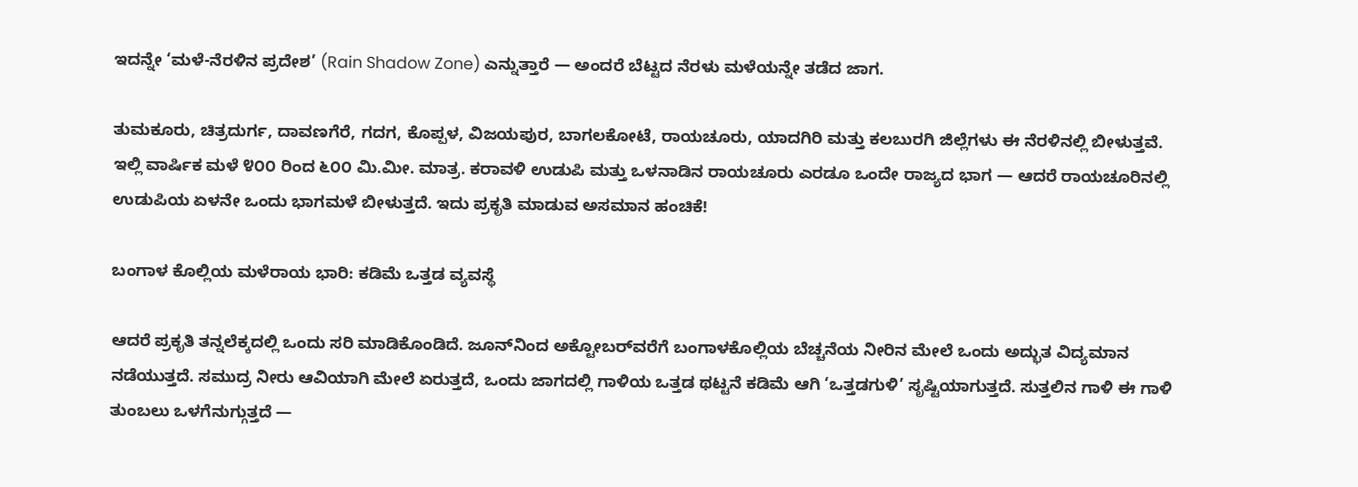ಇದನ್ನೇ ‘ಮಳೆ-ನೆರಳಿನ ಪ್ರದೇಶ’ (Rain Shadow Zone) ಎನ್ನುತ್ತಾರೆ — ಅಂದರೆ ಬೆಟ್ಟದ ನೆರಳು ಮಳೆಯನ್ನೇ ತಡೆದ ಜಾಗ.

ತುಮಕೂರು, ಚಿತ್ರದುರ್ಗ, ದಾವಣಗೆರೆ, ಗದಗ, ಕೊಪ್ಪಳ, ವಿಜಯಪುರ, ಬಾಗಲಕೋಟೆ, ರಾಯಚೂರು, ಯಾದಗಿರಿ ಮತ್ತು ಕಲಬುರಗಿ ಜಿಲ್ಲೆಗಳು ಈ ನೆರಳಿನಲ್ಲಿ ಬೀಳುತ್ತವೆ. ಇಲ್ಲಿ ವಾರ್ಷಿಕ ಮಳೆ ೪೦೦ ರಿಂದ ೬೦೦ ಮಿ.ಮೀ. ಮಾತ್ರ. ಕರಾವಳಿ ಉಡುಪಿ ಮತ್ತು ಒಳನಾಡಿನ ರಾಯಚೂರು ಎರಡೂ ಒಂದೇ ರಾಜ್ಯದ ಭಾಗ — ಆದರೆ ರಾಯಚೂರಿನಲ್ಲಿ ಉಡುಪಿಯ ಏಳನೇ ಒಂದು ಭಾಗಮಳೆ ಬೀಳುತ್ತದೆ. ಇದು ಪ್ರಕೃತಿ ಮಾಡುವ ಅಸಮಾನ ಹಂಚಿಕೆ!

ಬಂಗಾಳ ಕೊಲ್ಲಿಯ ಮಳೆರಾಯ ಭಾರಿ: ಕಡಿಮೆ ಒತ್ತಡ ವ್ಯವಸ್ಥೆ

ಆದರೆ ಪ್ರಕೃತಿ ತನ್ನಲೆಕ್ಕದಲ್ಲಿ ಒಂದು ಸರಿ ಮಾಡಿಕೊಂಡಿದೆ. ಜೂನ್‌ನಿಂದ ಅಕ್ಟೋಬರ್‌ವರೆಗೆ ಬಂಗಾಳಕೊಲ್ಲಿಯ ಬೆಚ್ಚನೆಯ ನೀರಿನ ಮೇಲೆ ಒಂದು ಅದ್ಭುತ ವಿದ್ಯಮಾನ ನಡೆಯುತ್ತದೆ. ಸಮುದ್ರ ನೀರು ಆವಿಯಾಗಿ ಮೇಲೆ ಏರುತ್ತದೆ, ಒಂದು ಜಾಗದಲ್ಲಿ ಗಾಳಿಯ ಒತ್ತಡ ಥಟ್ಟನೆ ಕಡಿಮೆ ಆಗಿ ‘ಒತ್ತಡಗುಳಿ’ ಸೃಷ್ಟಿಯಾಗುತ್ತದೆ. ಸುತ್ತಲಿನ ಗಾಳಿ ಈ ಗಾಳಿ ತುಂಬಲು ಒಳಗೆನುಗ್ಗುತ್ತದೆ —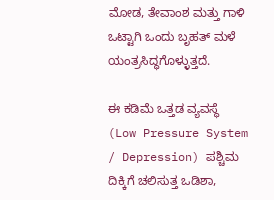ಮೋಡ, ತೇವಾಂಶ ಮತ್ತು ಗಾಳಿ ಒಟ್ಟಾಗಿ ಒಂದು ಬೃಹತ್‌ ಮಳೆ ಯಂತ್ರಸಿದ್ಧಗೊಳ್ಳುತ್ತದೆ.

ಈ ಕಡಿಮೆ ಒತ್ತಡ ವ್ಯವಸ್ಥೆ (Low Pressure System / Depression) ಪಶ್ಚಿಮ ದಿಕ್ಕಿಗೆ ಚಲಿಸುತ್ತ ಒಡಿಶಾ,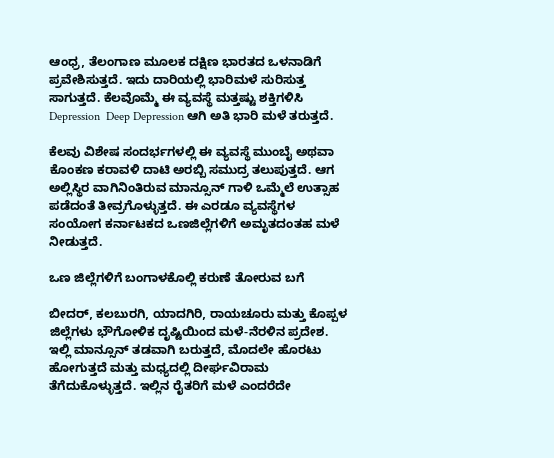ಆಂಧ್ರ, ತೆಲಂಗಾಣ ಮೂಲಕ ದಕ್ಷಿಣ ಭಾರತದ ಒಳನಾಡಿಗೆ ಪ್ರವೇಶಿಸುತ್ತದೆ. ಇದು ದಾರಿಯಲ್ಲಿ ಭಾರಿಮಳೆ ಸುರಿಸುತ್ತ ಸಾಗುತ್ತದೆ. ಕೆಲವೊಮ್ಮೆ ಈ ವ್ಯವಸ್ಥೆ ಮತ್ತಷ್ಟು ಶಕ್ತಿಗಳಿಸಿ Depression  Deep Depression ಆಗಿ ಅತಿ ಭಾರಿ ಮಳೆ ತರುತ್ತದೆ.

ಕೆಲವು ವಿಶೇಷ ಸಂದರ್ಭಗಳಲ್ಲಿ ಈ ವ್ಯವಸ್ಥೆ ಮುಂಬೈ ಅಥವಾ ಕೊಂಕಣ ಕರಾವಳಿ ದಾಟಿ ಅರಬ್ಬಿ ಸಮುದ್ರ ತಲುಪುತ್ತದೆ. ಆಗ ಅಲ್ಲಿಸ್ಥಿರ ವಾಗಿನಿಂತಿರುವ ಮಾನ್ಸೂನ್‌ ಗಾಳಿ ಒಮ್ಮೆಲೆ ಉತ್ಸಾಹ ಪಡೆದಂತೆ ತೀವ್ರಗೊಳ್ಳುತ್ತದೆ. ಈ ಎರಡೂ ವ್ಯವಸ್ಥೆಗಳ ಸಂಯೋಗ ಕರ್ನಾಟಕದ ಒಣಜಿಲ್ಲೆಗಳಿಗೆ ಅಮೃತದಂತಹ ಮಳೆ ನೀಡುತ್ತದೆ.

ಒಣ ಜಿಲ್ಲೆಗಳಿಗೆ ಬಂಗಾಳಕೊಲ್ಲಿ ಕರುಣೆ ತೋರುವ ಬಗೆ

ಬೀದರ್, ಕಲಬುರಗಿ, ಯಾದಗಿರಿ, ರಾಯಚೂರು ಮತ್ತು ಕೊಪ್ಪಳ ಜಿಲ್ಲೆಗಳು ಭೌಗೋಳಿಕ ದೃಷ್ಟಿಯಿಂದ ಮಳೆ-ನೆರಳಿನ ಪ್ರದೇಶ. ಇಲ್ಲಿ ಮಾನ್ಸೂನ್‌ ತಡವಾಗಿ ಬರುತ್ತದೆ, ಮೊದಲೇ ಹೊರಟು ಹೋಗುತ್ತದೆ ಮತ್ತು ಮಧ್ಯದಲ್ಲಿ ದೀರ್ಘವಿರಾಮ ತೆಗೆದುಕೊಳ್ಳುತ್ತದೆ. ಇಲ್ಲಿನ ರೈತರಿಗೆ ಮಳೆ ಎಂದರೆದೇ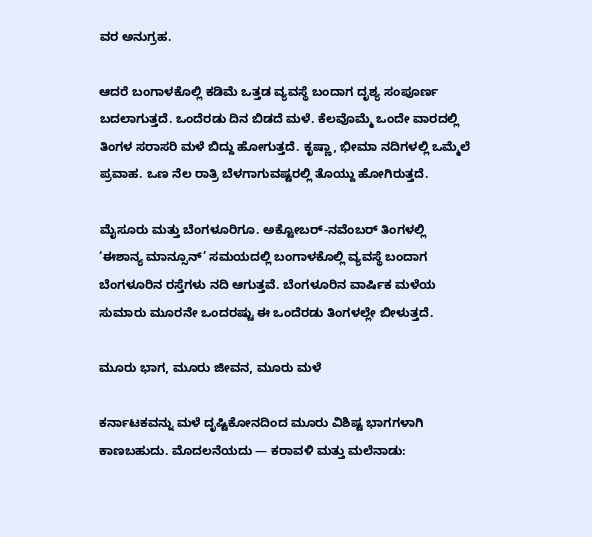ವರ ಅನುಗ್ರಹ.

ಆದರೆ ಬಂಗಾಳಕೊಲ್ಲಿ ಕಡಿಮೆ ಒತ್ತಡ ವ್ಯವಸ್ಥೆ ಬಂದಾಗ ದೃಶ್ಯ ಸಂಪೂರ್ಣ ಬದಲಾಗುತ್ತದೆ. ಒಂದೆರಡು ದಿನ ಬಿಡದೆ ಮಳೆ. ಕೆಲವೊಮ್ಮೆ ಒಂದೇ ವಾರದಲ್ಲಿ ತಿಂಗಳ ಸರಾಸರಿ ಮಳೆ ಬಿದ್ದು ಹೋಗುತ್ತದೆ. ಕೃಷ್ಣಾ, ಭೀಮಾ ನದಿಗಳಲ್ಲಿ ಒಮ್ಮೆಲೆ ಪ್ರವಾಹ. ಒಣ ನೆಲ ರಾತ್ರಿ ಬೆಳಗಾಗುವಷ್ಟರಲ್ಲಿ ತೊಯ್ದು ಹೋಗಿರುತ್ತದೆ.

ಮೈಸೂರು ಮತ್ತು ಬೆಂಗಳೂರಿಗೂ. ಅಕ್ಟೋಬರ್-ನವೆಂಬರ್‌ ತಿಂಗಳಲ್ಲಿ ‘ಈಶಾನ್ಯ ಮಾನ್ಸೂನ್’ ಸಮಯದಲ್ಲಿ ಬಂಗಾಳಕೊಲ್ಲಿ ವ್ಯವಸ್ಥೆ ಬಂದಾಗ ಬೆಂಗಳೂರಿನ ರಸ್ತೆಗಳು ನದಿ ಆಗುತ್ತವೆ. ಬೆಂಗಳೂರಿನ ವಾರ್ಷಿಕ ಮಳೆಯ ಸುಮಾರು ಮೂರನೇ ಒಂದರಷ್ಟು ಈ ಒಂದೆರಡು ತಿಂಗಳಲ್ಲೇ ಬೀಳುತ್ತದೆ.

ಮೂರು ಭಾಗ, ಮೂರು ಜೀವನ, ಮೂರು ಮಳೆ

ಕರ್ನಾಟಕವನ್ನು ಮಳೆ ದೃಷ್ಟಿಕೋನದಿಂದ ಮೂರು ವಿಶಿಷ್ಟ ಭಾಗಗಳಾಗಿ ಕಾಣಬಹುದು. ಮೊದಲನೆಯದು — ಕರಾವಳಿ ಮತ್ತು ಮಲೆನಾಡು: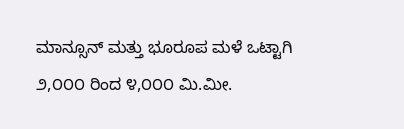ಮಾನ್ಸೂನ್‌ ಮತ್ತು ಭೂರೂಪ ಮಳೆ ಒಟ್ಟಾಗಿ ೨,೦೦೦ ರಿಂದ ೪,೦೦೦ ಮಿ.ಮೀ.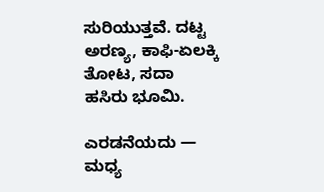ಸುರಿಯುತ್ತವೆ. ದಟ್ಟ ಅರಣ್ಯ, ಕಾಫಿ-ಏಲಕ್ಕಿ ತೋಟ, ಸದಾ ಹಸಿರು ಭೂಮಿ.

ಎರಡನೆಯದು — ಮಧ್ಯ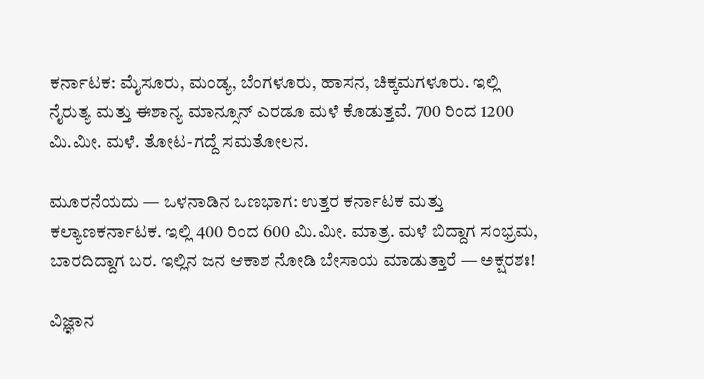ಕರ್ನಾಟಕ: ಮೈಸೂರು, ಮಂಡ್ಯ, ಬೆಂಗಳೂರು, ಹಾಸನ, ಚಿಕ್ಕಮಗಳೂರು. ಇಲ್ಲಿ ನೈರುತ್ಯ ಮತ್ತು ಈಶಾನ್ಯ ಮಾನ್ಸೂನ್ ಎರಡೂ ಮಳೆ ಕೊಡುತ್ತವೆ. 700 ರಿಂದ 1200 ಮಿ.ಮೀ. ಮಳೆ. ತೋಟ-ಗದ್ದೆ ಸಮತೋಲನ.

ಮೂರನೆಯದು — ಒಳನಾಡಿನ ಒಣಭಾಗ: ಉತ್ತರ ಕರ್ನಾಟಕ ಮತ್ತು ಕಲ್ಯಾಣಕರ್ನಾಟಕ. ಇಲ್ಲಿ 400 ರಿಂದ 600 ಮಿ.ಮೀ. ಮಾತ್ರ. ಮಳೆ ಬಿದ್ದಾಗ ಸಂಭ್ರಮ, ಬಾರದಿದ್ದಾಗ ಬರ. ಇಲ್ಲಿನ ಜನ ಆಕಾಶ ನೋಡಿ ಬೇಸಾಯ ಮಾಡುತ್ತಾರೆ — ಅಕ್ಷರಶಃ!

ವಿಜ್ಞಾನ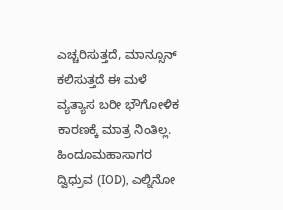ಎಚ್ಚರಿಸುತ್ತದೆ, ಮಾನ್ಸೂನ್‌ ಕಲಿಸುತ್ತದೆ ಈ ಮಳೆ ವ್ಯತ್ಯಾಸ ಬರೀ ಭೌಗೋಳಿಕ ಕಾರಣಕ್ಕೆ ಮಾತ್ರ ನಿಂತಿಲ್ಲ. ಹಿಂದೂಮಹಾಸಾಗರ ದ್ವಿಧ್ರುವ (IOD), ಎಲ್ನಿನೋ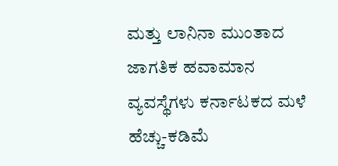ಮತ್ತು ಲಾನಿನಾ ಮುಂತಾದ ಜಾಗತಿಕ ಹವಾಮಾನ ವ್ಯವಸ್ಥೆಗಳು ಕರ್ನಾಟಕದ ಮಳೆ ಹೆಚ್ಚು-ಕಡಿಮೆ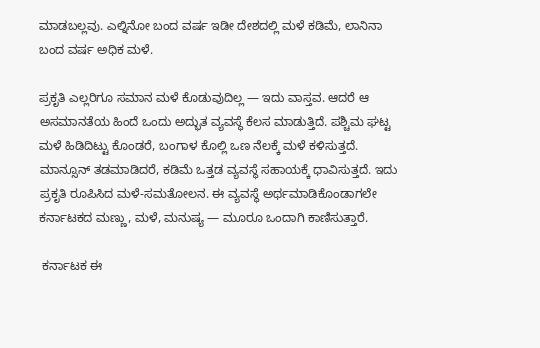ಮಾಡಬಲ್ಲವು. ಎಲ್ನಿನೋ ಬಂದ ವರ್ಷ ಇಡೀ ದೇಶದಲ್ಲಿ ಮಳೆ ಕಡಿಮೆ, ಲಾನಿನಾ ಬಂದ ವರ್ಷ ಅಧಿಕ ಮಳೆ.

ಪ್ರಕೃತಿ ಎಲ್ಲರಿಗೂ ಸಮಾನ ಮಳೆ ಕೊಡುವುದಿಲ್ಲ — ಇದು ವಾಸ್ತವ. ಆದರೆ ಆ ಅಸಮಾನತೆಯ ಹಿಂದೆ ಒಂದು ಅದ್ಭುತ ವ್ಯವಸ್ಥೆ ಕೆಲಸ ಮಾಡುತ್ತಿದೆ. ಪಶ್ಚಿಮ ಘಟ್ಟ ಮಳೆ ಹಿಡಿದಿಟ್ಟು ಕೊಂಡರೆ, ಬಂಗಾಳ ಕೊಲ್ಲಿ ಒಣ ನೆಲಕ್ಕೆ ಮಳೆ ಕಳಿಸುತ್ತದೆ. ಮಾನ್ಸೂನ್‌ ತಡಮಾಡಿದರೆ, ಕಡಿಮೆ ಒತ್ತಡ ವ್ಯವಸ್ಥೆ ಸಹಾಯಕ್ಕೆ ಧಾವಿಸುತ್ತದೆ. ಇದು ಪ್ರಕೃತಿ ರೂಪಿಸಿದ ಮಳೆ-ಸಮತೋಲನ. ಈ ವ್ಯವಸ್ಥೆ ಅರ್ಥಮಾಡಿಕೊಂಡಾಗಲೇ ಕರ್ನಾಟಕದ ಮಣ್ಣು, ಮಳೆ, ಮನುಷ್ಯ — ಮೂರೂ ಒಂದಾಗಿ ಕಾಣಿಸುತ್ತಾರೆ.

 ಕರ್ನಾಟಕ ಈ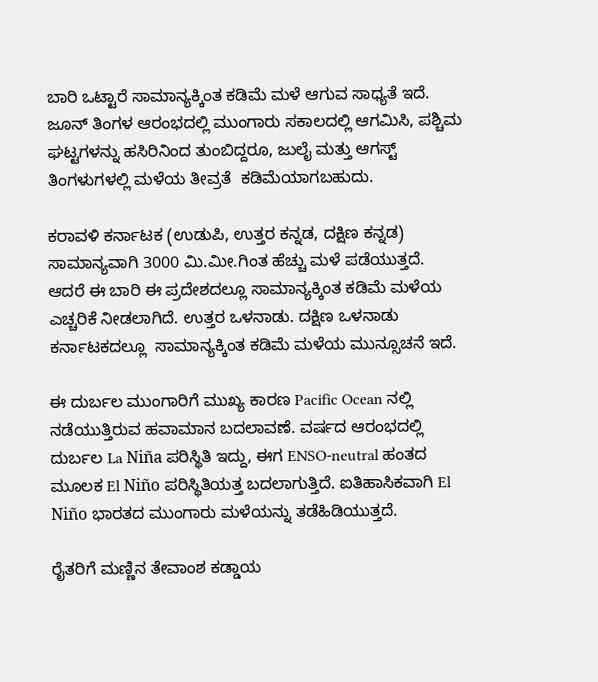ಬಾರಿ ಒಟ್ಟಾರೆ ಸಾಮಾನ್ಯಕ್ಕಿಂತ ಕಡಿಮೆ ಮಳೆ ಆಗುವ ಸಾಧ್ಯತೆ ಇದೆ. ಜೂನ್ ತಿಂಗಳ ಆರಂಭದಲ್ಲಿ ಮುಂಗಾರು ಸಕಾಲದಲ್ಲಿ ಆಗಮಿಸಿ, ಪಶ್ಚಿಮ ಘಟ್ಟಗಳನ್ನು ಹಸಿರಿನಿಂದ ತುಂಬಿದ್ದರೂ, ಜುಲೈ ಮತ್ತು ಆಗಸ್ಟ್ ತಿಂಗಳುಗಳಲ್ಲಿ ಮಳೆಯ ತೀವ್ರತೆ  ಕಡಿಮೆಯಾಗಬಹುದು.

ಕರಾವಳಿ ಕರ್ನಾಟಕ (ಉಡುಪಿ, ಉತ್ತರ ಕನ್ನಡ, ದಕ್ಷಿಣ ಕನ್ನಡ) ಸಾಮಾನ್ಯವಾಗಿ 3000 ಮಿ.ಮೀ.ಗಿಂತ ಹೆಚ್ಚು ಮಳೆ ಪಡೆಯುತ್ತದೆ. ಆದರೆ ಈ ಬಾರಿ ಈ ಪ್ರದೇಶದಲ್ಲೂ ಸಾಮಾನ್ಯಕ್ಕಿಂತ ಕಡಿಮೆ ಮಳೆಯ ಎಚ್ಚರಿಕೆ ನೀಡಲಾಗಿದೆ. ಉತ್ತರ ಒಳನಾಡು. ದಕ್ಷಿಣ ಒಳನಾಡು ಕರ್ನಾಟಕದಲ್ಲೂ  ಸಾಮಾನ್ಯಕ್ಕಿಂತ ಕಡಿಮೆ ಮಳೆಯ ಮುನ್ಸೂಚನೆ ಇದೆ.

ಈ ದುರ್ಬಲ ಮುಂಗಾರಿಗೆ ಮುಖ್ಯ ಕಾರಣ Pacific Ocean ನಲ್ಲಿ ನಡೆಯುತ್ತಿರುವ ಹವಾಮಾನ ಬದಲಾವಣೆ. ವರ್ಷದ ಆರಂಭದಲ್ಲಿ ದುರ್ಬಲ La Niña ಪರಿಸ್ಥಿತಿ ಇದ್ದು, ಈಗ ENSO-neutral ಹಂತದ ಮೂಲಕ El Niño ಪರಿಸ್ಥಿತಿಯತ್ತ ಬದಲಾಗುತ್ತಿದೆ. ಐತಿಹಾಸಿಕವಾಗಿ El Niño ಭಾರತದ ಮುಂಗಾರು ಮಳೆಯನ್ನು ತಡೆಹಿಡಿಯುತ್ತದೆ.

ರೈತರಿಗೆ ಮಣ್ಣಿನ ತೇವಾಂಶ ಕಡ್ಡಾಯ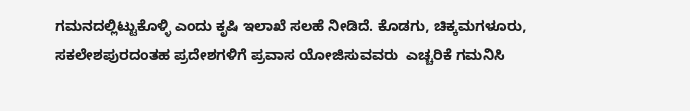ಗಮನದಲ್ಲಿಟ್ಟುಕೊಳ್ಳಿ ಎಂದು ಕೃಷಿ ಇಲಾಖೆ ಸಲಹೆ ನೀಡಿದೆ. ಕೊಡಗು, ಚಿಕ್ಕಮಗಳೂರು, ಸಕಲೇಶಪುರದಂತಹ ಪ್ರದೇಶಗಳಿಗೆ ಪ್ರವಾಸ ಯೋಜಿಸುವವರು  ಎಚ್ಚರಿಕೆ ಗಮನಿಸಿ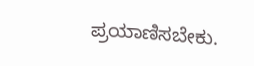ಪ್ರಯಾಣಿಸಬೇಕು.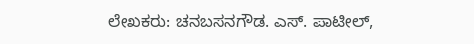ಲೇಖಕರು: ಚನಬಸನಗೌಡ. ಎಸ್. ಪಾಟೀಲ್,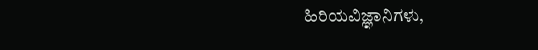ಹಿರಿಯವಿಜ್ಞಾನಿಗಳು,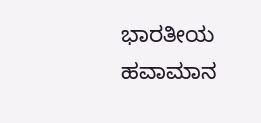ಭಾರತೀಯ ಹವಾಮಾನ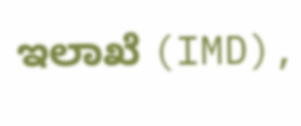ಇಲಾಖೆ (IMD),